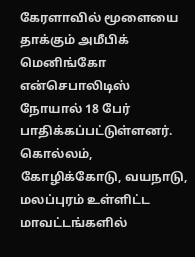கேரளாவில் மூளையை தாக்கும் அமீபிக் மெனிங்கோ என்செபாலிடிஸ் நோயால் 18 பேர் பாதிக்கப்பட்டுள்ளனர். கொல்லம், கோழிக்கோடு, வயநாடு, மலப்புரம் உள்ளிட்ட மாவட்டங்களில்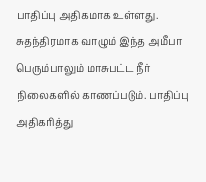பாதிப்பு அதிகமாக உள்ளது. சுதந்திரமாக வாழும் இந்த அமீபா பெரும்பாலும் மாசுபட்ட நீர் நிலைகளில் காணப்படும். பாதிப்பு அதிகரித்து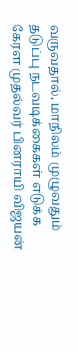வருவதால், மாநிலம் முழுவதும் தடுப்பு நடவடிக்கைகள் எடுக்க கேரள முதல்வர் பினராயி விஜயன்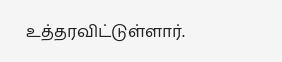உத்தரவிட்டுள்ளார்.